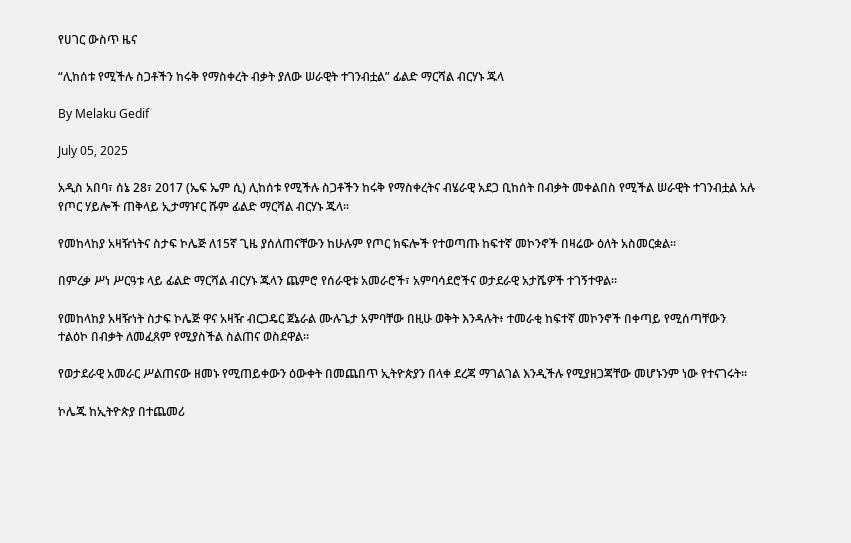የሀገር ውስጥ ዜና

“ሊከሰቱ የሚችሉ ስጋቶችን ከሩቅ የማስቀረት ብቃት ያለው ሠራዊት ተገንብቷል” ፊልድ ማርሻል ብርሃኑ ጁላ

By Melaku Gedif

July 05, 2025

አዲስ አበባ፣ ሰኔ 28፣ 2017 (ኤፍ ኤም ሲ) ሊከሰቱ የሚችሉ ስጋቶችን ከሩቅ የማስቀረትና ብሄራዊ አደጋ ቢከሰት በብቃት መቀልበስ የሚችል ሠራዊት ተገንብቷል አሉ የጦር ሃይሎች ጠቅላይ ኢታማዦር ሹም ፊልድ ማርሻል ብርሃኑ ጁላ፡፡

የመከላከያ አዛዥነትና ስታፍ ኮሌጅ ለ15ኛ ጊዜ ያሰለጠናቸውን ከሁሉም የጦር ክፍሎች የተወጣጡ ከፍተኛ መኮንኖች በዛሬው ዕለት አስመርቋል፡፡

በምረቃ ሥነ ሥርዓቱ ላይ ፊልድ ማርሻል ብርሃኑ ጁላን ጨምሮ የሰራዊቱ አመራሮች፣ አምባሳደሮችና ወታደራዊ አታሼዎች ተገኝተዋል።

የመከላከያ አዛዥነት ስታፍ ኮሌጅ ዋና አዛዥ ብርጋዴር ጀኔራል ሙሉጌታ አምባቸው በዚሁ ወቅት እንዳሉት፥ ተመራቂ ከፍተኛ መኮንኖች በቀጣይ የሚሰጣቸውን ተልዕኮ በብቃት ለመፈጸም የሚያስችል ስልጠና ወስደዋል።

የወታደራዊ አመራር ሥልጠናው ዘመኑ የሚጠይቀውን ዕውቀት በመጨበጥ ኢትዮጵያን በላቀ ደረጃ ማገልገል እንዲችሉ የሚያዘጋጃቸው መሆኑንም ነው የተናገሩት።

ኮሌጁ ከኢትዮጵያ በተጨመሪ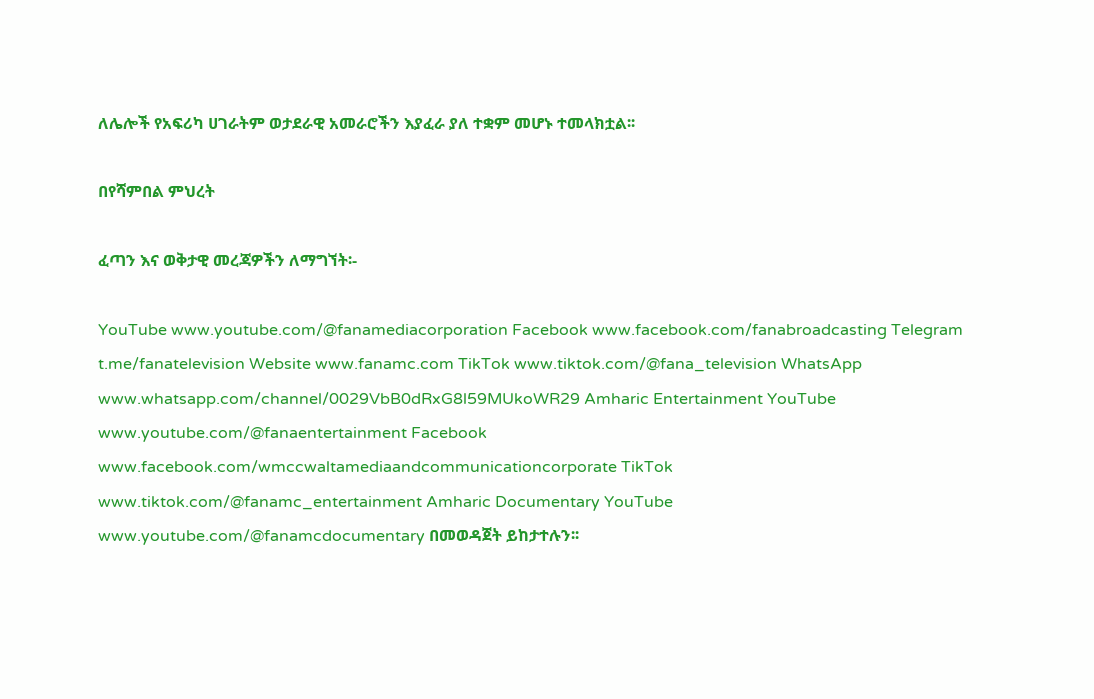ለሌሎች የአፍሪካ ሀገራትም ወታደራዊ አመራሮችን እያፈራ ያለ ተቋም መሆኑ ተመላክቷል፡፡

በየሻምበል ምህረት

ፈጣን እና ወቅታዊ መረጃዎችን ለማግኘት፡-

YouTube www.youtube.com/@fanamediacorporation Facebook www.facebook.com/fanabroadcasting Telegram t.me/fanatelevision Website www.fanamc.com TikTok www.tiktok.com/@fana_television WhatsApp www.whatsapp.com/channel/0029VbB0dRxG8l59MUkoWR29 Amharic Entertainment YouTube www.youtube.com/@fanaentertainment Facebook www.facebook.com/wmccwaltamediaandcommunicationcorporate TikTok www.tiktok.com/@fanamc_entertainment Amharic Documentary YouTube www.youtube.com/@fanamcdocumentary በመወዳጀት ይከታተሉን፡፡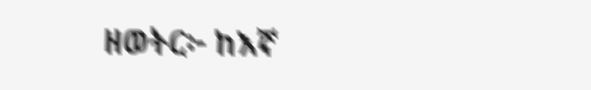ዘወትር፦ ከእኛ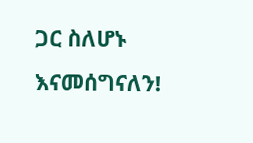ጋር ስለሆኑ እናመሰግናለን!